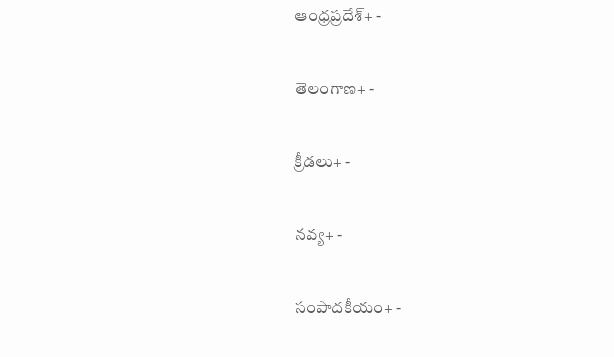ఆంధ్రప్రదేశ్+ -

తెలంగాణ+ -

క్రీడలు+ -

నవ్య+ -

సంపాదకీయం+ -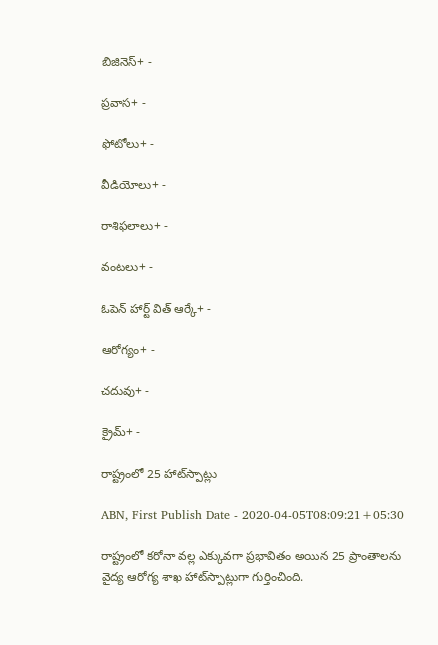బిజినెస్+ -

ప్రవాస+ -

ఫోటోలు+ -

వీడియోలు+ -

రాశిఫలాలు+ -

వంటలు+ -

ఓపెన్ హార్ట్ విత్ ఆర్కే+ -

ఆరోగ్యం+ -

చదువు+ -

క్రైమ్+ -

రాష్ట్రంలో 25 హాట్‌స్పాట్లు

ABN, First Publish Date - 2020-04-05T08:09:21+05:30

రాష్ట్రంలో కరోనా వల్ల ఎక్కువగా ప్రభావితం అయిన 25 ప్రాంతాలను వైద్య ఆరోగ్య శాఖ హాట్‌స్పాట్లుగా గుర్తించింది.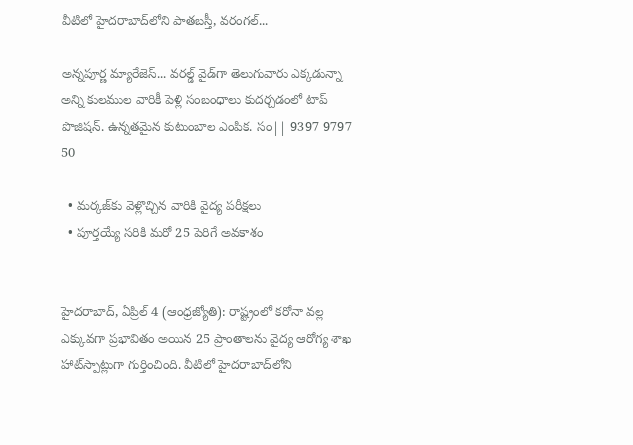వీటిలో హైదరాబాద్‌లోని పాతబస్తీ, వరంగల్‌...

అన్నపూర్ణ మ్యారేజెస్... వరల్డ్ వైడ్‌గా తెలుగువారు ఎక్కడున్నా అన్ని కులముల వారికీ పెళ్లి సంబంధాలు కుదర్చడంలో టాప్ పొజిషన్. ఉన్నతమైన కుటుంబాల ఎంపిక. సం|| 9397 9797 50

  • మర్కజ్‌కు వెళ్లొచ్చిన వారికి వైద్య పరీక్షలు
  • పూర్తయ్యే సరికి మరో 25 పెరిగే అవకాశం


హైదరాబాద్‌, ఏప్రిల్‌ 4 (ఆంధ్రజ్యోతి): రాష్ట్రంలో కరోనా వల్ల ఎక్కువగా ప్రభావితం అయిన 25 ప్రాంతాలను వైద్య ఆరోగ్య శాఖ హాట్‌స్పాట్లుగా గుర్తించింది. వీటిలో హైదరాబాద్‌లోని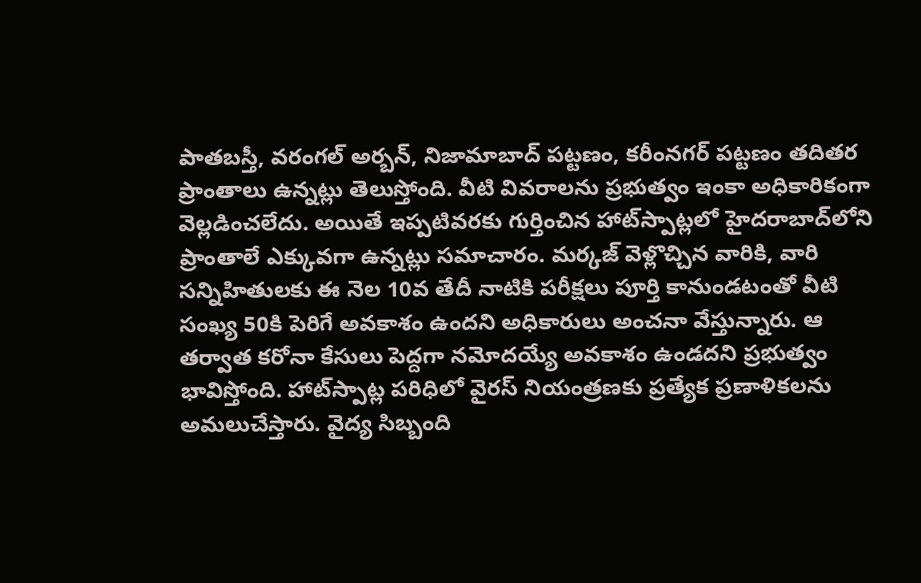పాతబస్తీ, వరంగల్‌ అర్బన్‌, నిజామాబాద్‌ పట్టణం, కరీంనగర్‌ పట్టణం తదితర ప్రాంతాలు ఉన్నట్లు తెలుస్తోంది. వీటి వివరాలను ప్రభుత్వం ఇంకా అధికారికంగా వెల్లడించలేదు. అయితే ఇప్పటివరకు గుర్తించిన హాట్‌స్పాట్లలో హైదరాబాద్‌లోని ప్రాంతాలే ఎక్కువగా ఉన్నట్లు సమాచారం. మర్కజ్‌ వెళ్లొచ్చిన వారికి, వారి సన్నిహితులకు ఈ నెల 10వ తేదీ నాటికి పరీక్షలు పూర్తి కానుండటంతో వీటి సంఖ్య 50కి పెరిగే అవకాశం ఉందని అధికారులు అంచనా వేస్తున్నారు. ఆ తర్వాత కరోనా కేసులు పెద్దగా నమోదయ్యే అవకాశం ఉండదని ప్రభుత్వం భావిస్తోంది. హాట్‌స్పాట్ల పరిధిలో వైరస్‌ నియంత్రణకు ప్రత్యేక ప్రణాళికలను అమలుచేస్తారు. వైద్య సిబ్బంది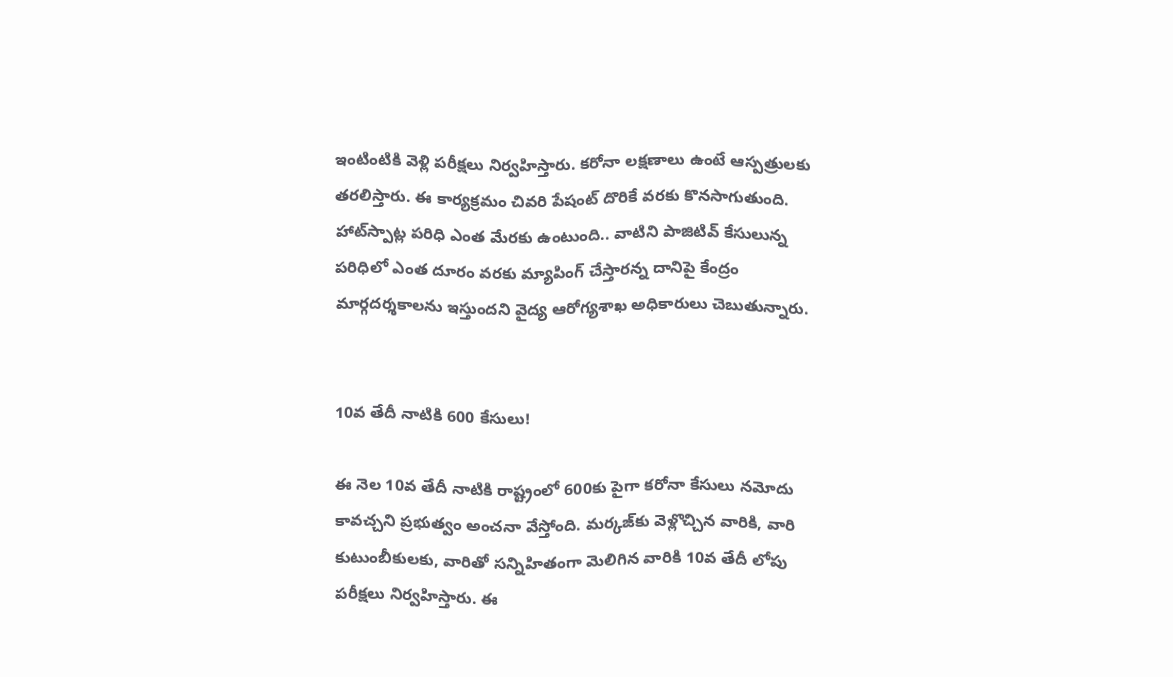ఇంటింటికి వెళ్లి పరీక్షలు నిర్వహిస్తారు. కరోనా లక్షణాలు ఉంటే ఆస్పత్రులకు తరలిస్తారు. ఈ కార్యక్రమం చివరి పేషంట్‌ దొరికే వరకు కొనసాగుతుంది. హాట్‌స్పాట్ల పరిధి ఎంత మేరకు ఉంటుంది.. వాటిని పాజిటివ్‌ కేసులున్న పరిధిలో ఎంత దూరం వరకు మ్యాపింగ్‌ చేస్తారన్న దానిపై కేంద్రం మార్గదర్శకాలను ఇస్తుందని వైద్య ఆరోగ్యశాఖ అధికారులు చెబుతున్నారు.


10వ తేదీ నాటికి 600 కేసులు!

ఈ నెల 10వ తేదీ నాటికి రాష్ట్రంలో 600కు పైగా కరోనా కేసులు నమోదు కావచ్చని ప్రభుత్వం అంచనా వేస్తోంది. మర్కజ్‌కు వెళ్లొచ్చిన వారికి, వారి కుటుంబీకులకు, వారితో సన్నిహితంగా మెలిగిన వారికి 10వ తేదీ లోపు  పరీక్షలు నిర్వహిస్తారు. ఈ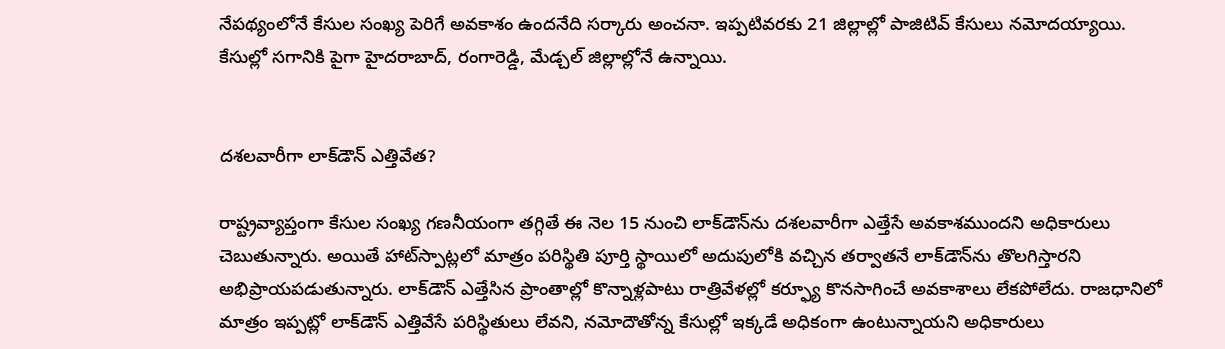నేపథ్యంలోనే కేసుల సంఖ్య పెరిగే అవకాశం ఉందనేది సర్కారు అంచనా. ఇప్పటివరకు 21 జిల్లాల్లో పాజిటివ్‌ కేసులు నమోదయ్యాయి. కేసుల్లో సగానికి పైగా హైదరాబాద్‌, రంగారెడ్డి, మేడ్చల్‌ జిల్లాల్లోనే ఉన్నాయి.


దశలవారీగా లాక్‌డౌన్‌ ఎత్తివేత?

రాష్ట్రవ్యాప్తంగా కేసుల సంఖ్య గణనీయంగా తగ్గితే ఈ నెల 15 నుంచి లాక్‌డౌన్‌ను దశలవారీగా ఎత్తేసే అవకాశముందని అధికారులు చెబుతున్నారు. అయితే హాట్‌స్పాట్లలో మాత్రం పరిస్థితి పూర్తి స్థాయిలో అదుపులోకి వచ్చిన తర్వాతనే లాక్‌డౌన్‌ను తొలగిస్తారని అభిప్రాయపడుతున్నారు. లాక్‌డౌన్‌ ఎత్తేసిన ప్రాంతాల్లో కొన్నాళ్లపాటు రాత్రివేళల్లో కర్ఫ్యూ కొనసాగించే అవకాశాలు లేకపోలేదు. రాజధానిలో మాత్రం ఇప్పట్లో లాక్‌డౌన్‌ ఎత్తివేసే పరిస్థితులు లేవని, నమోదౌతోన్న కేసుల్లో ఇక్కడే అధికంగా ఉంటున్నాయని అధికారులు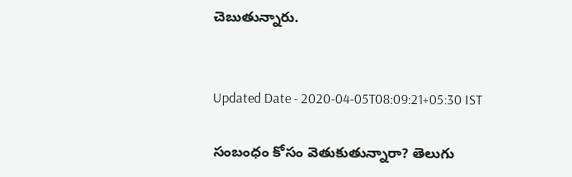చెబుతున్నారు.


Updated Date - 2020-04-05T08:09:21+05:30 IST

సంబంధం కోసం వెతుకుతున్నారా? తెలుగు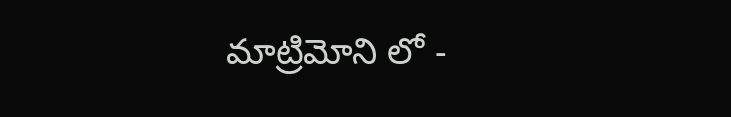మాట్రిమోని లో -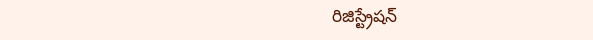రిజిస్ట్రేషన్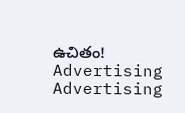ఉచితం!
Advertising
Advertising